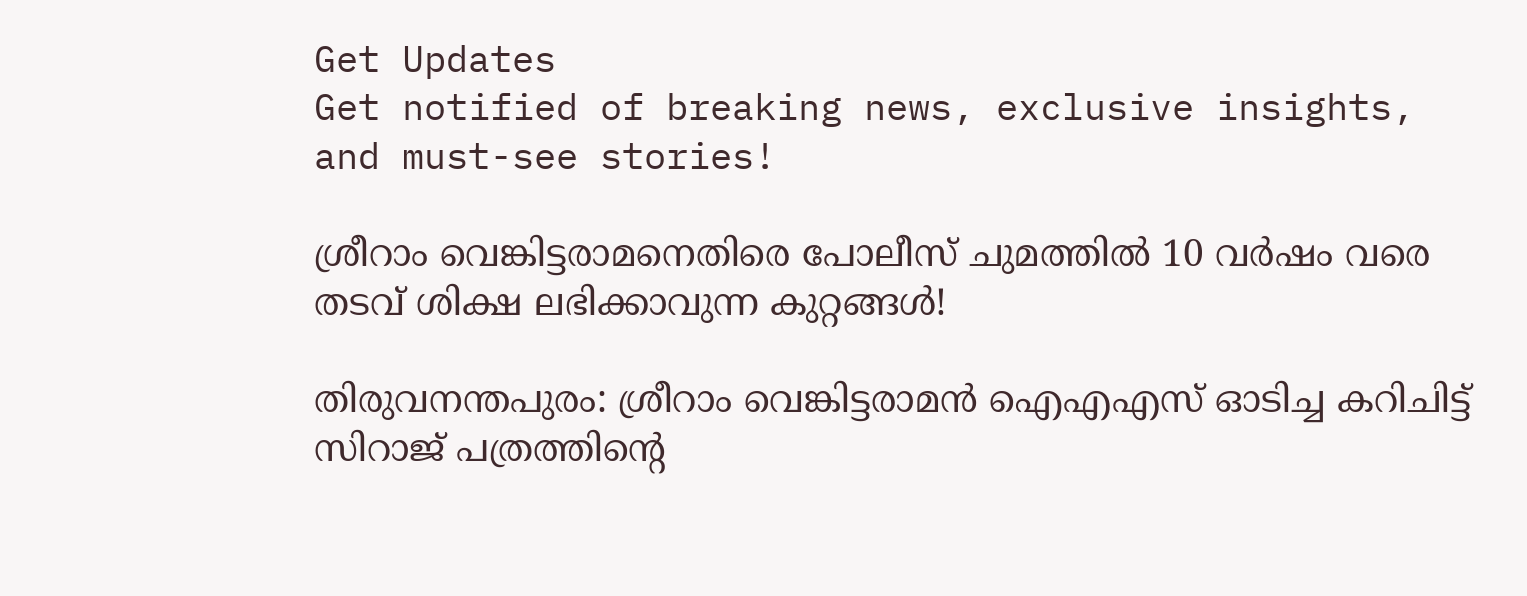Get Updates
Get notified of breaking news, exclusive insights, and must-see stories!

ശ്രീറാം വെങ്കിട്ടരാമനെതിരെ പോലീസ് ചുമത്തിൽ 10 വർഷം വരെ തടവ് ശിക്ഷ ലഭിക്കാവുന്ന കുറ്റങ്ങൾ!

തിരുവനന്തപുരം: ശ്രീറാം വെങ്കിട്ടരാമൻ ഐഎഎസ് ഓടിച്ച കറിചിട്ട് സിറാജ് പത്രത്തിന്റെ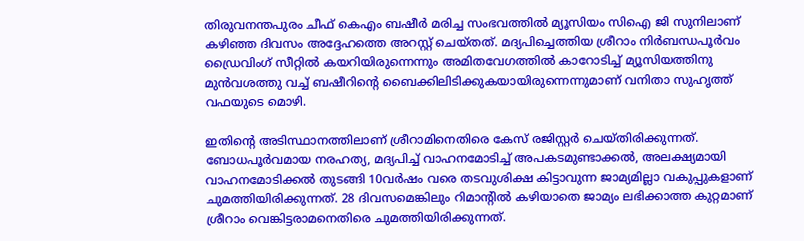തിരുവനന്തപുരം ചീഫ് കെഎം ബഷീർ മരിച്ച സംഭവത്തിൽ മ്യൂസിയം സിഐ ജി സുനിലാണ് കഴിഞ്ഞ ദിവസം അദ്ദേഹത്തെ അറസ്റ്റ് ചെയ്തത്. മദ്യപിച്ചെത്തിയ ശ്രീറാം നിർബന്ധപൂർവം ഡ്രൈവിംഗ് സീറ്റിൽ കയറിയിരുന്നെന്നും അമിതവേഗത്തിൽ കാറോടിച്ച് മ്യൂസിയത്തിനു മുൻവശത്തു വച്ച് ബഷീറിന്റെ ബൈക്കിലിടിക്കുകയായിരുന്നെന്നുമാണ് വനിതാ സുഹൃത്ത് വഫയുടെ മൊഴി.

ഇതിന്റെ അടിസ്ഥാനത്തിലാണ് ശ്രീറാമിനെതിരെ കേസ് രജിസ്റ്റർ ചെയ്തിരിക്കുന്നത്. ബോധപൂർവമായ നരഹത്യ, മദ്യപിച്ച് വാഹനമോടിച്ച് അപകടമുണ്ടാക്കൽ, അലക്ഷ്യമായി വാഹനമോടിക്കൽ തുടങ്ങി 10വർഷം വരെ തടവുശിക്ഷ കിട്ടാവുന്ന ജാമ്യമില്ലാ വകുപ്പുകളാണ് ചുമത്തിയിരിക്കുന്നത്. 28 ദിവസമെങ്കിലും റിമാന്റിൽ കഴിയാതെ ജാമ്യം ലഭിക്കാത്ത കുറ്റമാണ് ശ്രീറാം വെങ്കിട്ടരാമനെതിരെ ചുമത്തിയിരിക്കുന്നത്.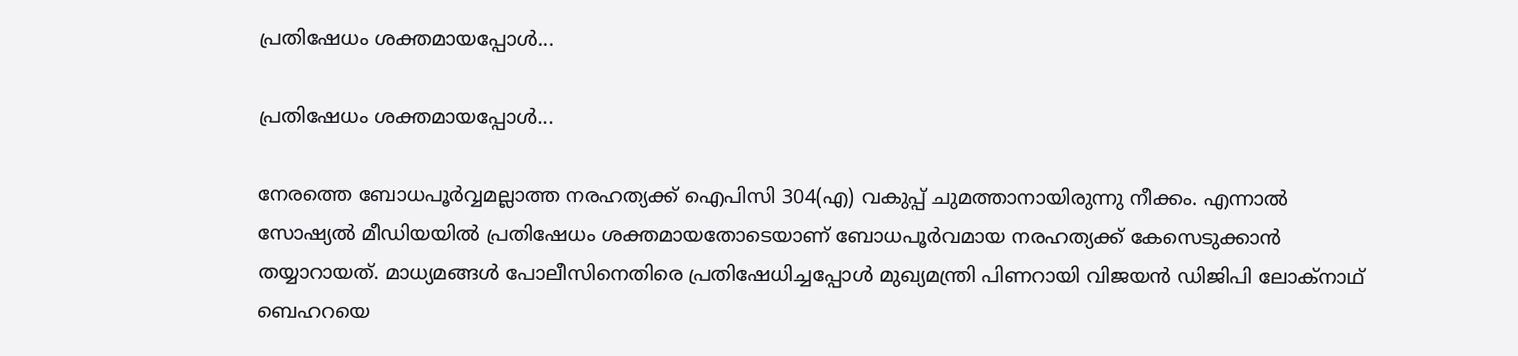പ്രതിഷേധം ശക്തമായപ്പോൾ...

പ്രതിഷേധം ശക്തമായപ്പോൾ...

നേരത്തെ ബോധപൂർവ്വമല്ലാത്ത നരഹത്യക്ക് ഐപിസി 304(എ) വകുപ്പ് ചുമത്താനായിരുന്നു നീക്കം. എന്നാൽ സോഷ്യൽ മീഡിയയിൽ പ്രതിഷേധം ശക്തമായതോടെയാണ് ബോധപൂർവമായ നരഹത്യക്ക് കേസെടുക്കാൻ തയ്യാറായത്. മാധ്യമങ്ങൾ പോലീസിനെതിരെ പ്രതിഷേധിച്ചപ്പോൾ മുഖ്യമന്ത്രി പിണറായി വിജയൻ ഡിജിപി ലോക്നാഥ് ബെഹറയെ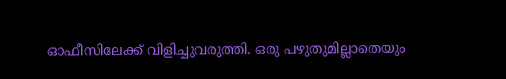ഓഫീസിലേക്ക് വിളിച്ചുവരുത്തി. ഒരു പഴുതുമില്ലാതെയും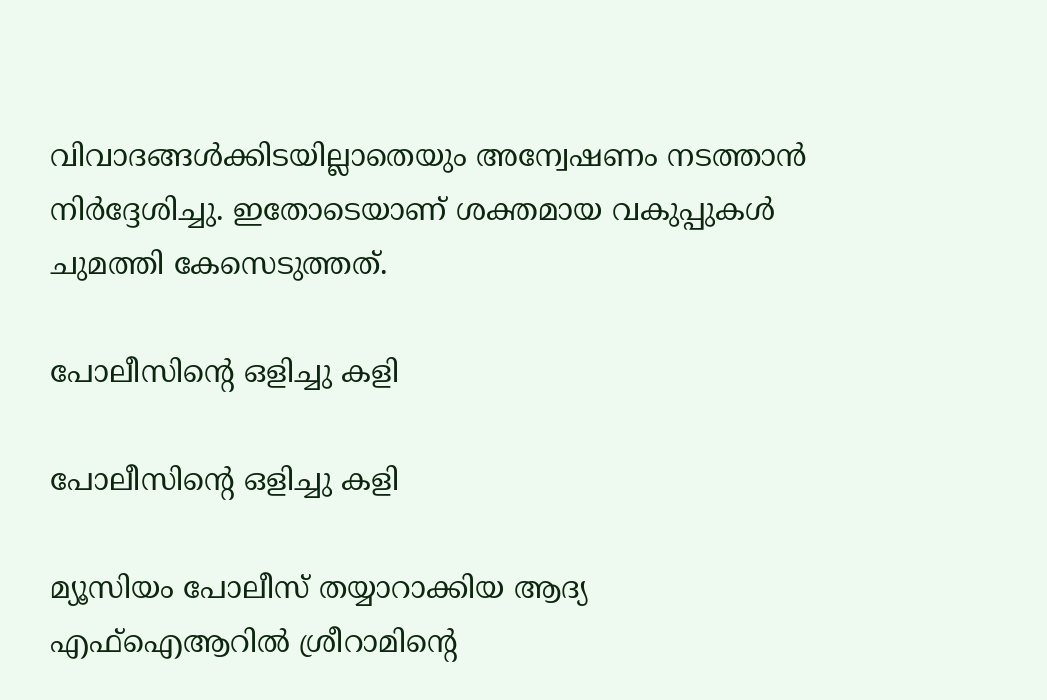വിവാദങ്ങൾക്കിടയില്ലാതെയും അന്വേഷണം നടത്താൻ നിർദ്ദേശിച്ചു. ഇതോടെയാണ് ശക്തമായ വകുപ്പുകൾ ചുമത്തി കേസെടുത്തത്.

പോലീസിന്റെ ഒളിച്ചു കളി

പോലീസിന്റെ ഒളിച്ചു കളി

മ്യൂസിയം പോലീസ് തയ്യാറാക്കിയ ആദ്യ എഫ്ഐആറിൽ ശ്രീറാമിന്റെ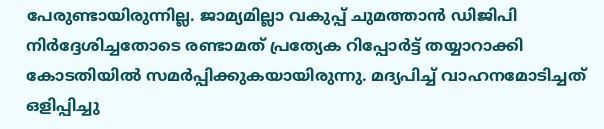പേരുണ്ടായിരുന്നില്ല. ജാമ്യമില്ലാ വകുപ്പ് ചുമത്താൻ ഡിജിപി നിർദ്ദേശിച്ചതോടെ രണ്ടാമത് പ്രത്യേക റിപ്പോർട്ട് തയ്യാറാക്കി കോടതിയിൽ സമർപ്പിക്കുകയായിരുന്നു. മദ്യപിച്ച് വാഹനമോടിച്ചത് ഒളിപ്പിച്ചു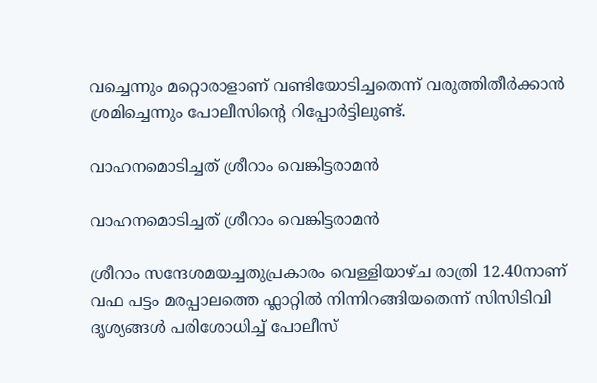വച്ചെന്നും മറ്റൊരാളാണ് വണ്ടിയോടിച്ചതെന്ന് വരുത്തിതീർക്കാൻ ശ്രമിച്ചെന്നും പോലീസിന്റെ റിപ്പോർട്ടിലുണ്ട്.

വാഹനമൊടിച്ചത് ശ്രീറാം വെങ്കിട്ടരാമൻ

വാഹനമൊടിച്ചത് ശ്രീറാം വെങ്കിട്ടരാമൻ

ശ്രീറാം സന്ദേശമയച്ചതുപ്രകാരം വെള്ളിയാഴ്ച രാത്രി 12.40നാണ് വഫ പട്ടം മരപ്പാലത്തെ ഫ്ലാറ്റിൽ നിന്നിറങ്ങിയതെന്ന് സിസിടിവി ദൃശ്യങ്ങൾ പരിശോധിച്ച് പോലീസ്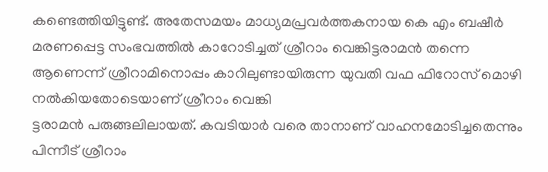കണ്ടെത്തിയിട്ടുണ്ട്. അതേസമയം മാധ്യമപ്രവർത്തകനായ കെ എം ബഷീര്‍ മരണപ്പെട്ട സംഭവത്തില്‍ കാറോടിച്ചത് ശ്രീറാം വെങ്കിട്ടരാമന്‍ തന്നെ ആണെന്ന് ശ്രീറാമിനൊപ്പം കാറിലുണ്ടായിരുന്ന യുവതി വഫ ഫിറോസ് മൊഴി നൽകിയതോടെയാണ് ശ്രീറാം വെങ്കി
ട്ടരാമൻ പരുങ്ങലിലായത്. കവടിയാര്‍ വരെ താനാണ് വാഹനമോടിച്ചതെന്നും പിന്നീട് ശ്രീറാം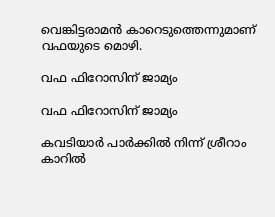വെങ്കിട്ടരാമന്‍ കാറെടുത്തെന്നുമാണ് വഫയുടെ മൊഴി.

വഫ ഫിറോസിന് ജാമ്യം

വഫ ഫിറോസിന് ജാമ്യം

കവടിയാര്‍ പാര്‍ക്കില്‍ നിന്ന് ശ്രീറാം കാറില്‍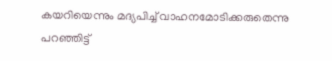കയറിയെന്നും മദ്യപിച്ച് വാഹനമോടിക്കരുതെന്നു പറഞ്ഞിട്ട്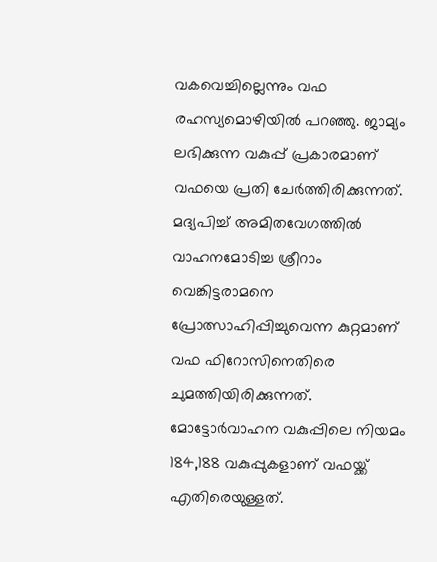വകവെച്ചില്ലെന്നും വഫ രഹസ്യമൊഴിയില്‍ പറഞ്ഞു. ജാമ്യം ലഭിക്കുന്ന വകുപ്പ് പ്രകാരമാണ് വഫയെ പ്രതി ചേര്‍ത്തിരിക്കുന്നത്. മദ്യപിച്ച് അമിതവേഗത്തില്‍ വാഹനമോടിച്ച ശ്രീറാം വെങ്കിട്ടരാമനെ പ്രോത്സാഹിപ്പിച്ചുവെന്ന കുറ്റമാണ് വഫ ഫിറോസിനെതിരെ ചുമത്തിയിരിക്കുന്നത്. മോട്ടോര്‍വാഹന വകുപ്പിലെ നിയമം 184,188 വകുപ്പുകളാണ് വഫയ്ക്ക് എതിരെയുള്ളത്.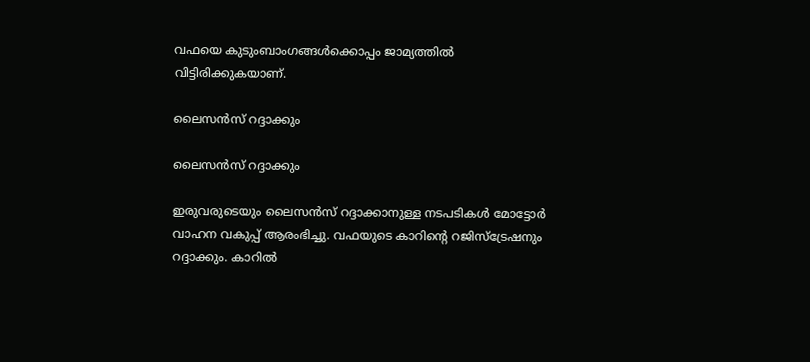വഫയെ കുടുംബാംഗങ്ങള്‍ക്കൊപ്പം ജാമ്യത്തില്‍ വിട്ടിരിക്കുകയാണ്.

ലൈസൻസ് റദ്ദാക്കും

ലൈസൻസ് റദ്ദാക്കും

ഇരുവരുടെയും ലൈസന്‍സ് റദ്ദാക്കാനുള്ള നടപടികള്‍ മോട്ടോര്‍ വാഹന വകുപ്പ് ആരംഭിച്ചു. വഫയുടെ കാറിന്റെ റജിസ്ട്രേഷനും റദ്ദാക്കും. കാറില്‍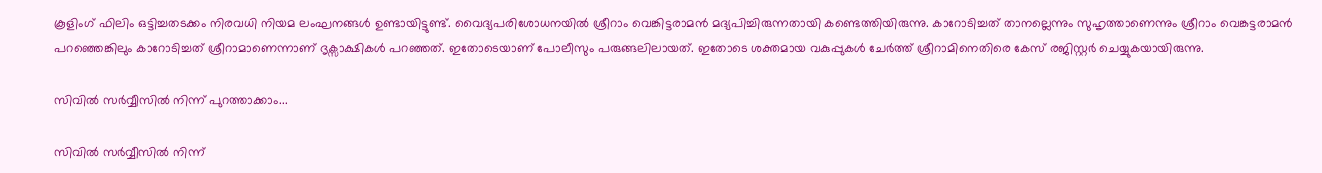കൂളിംഗ് ഫിലിം ഒട്ടിച്ചതടക്കം നിരവധി നിയമ ലംഘനങ്ങള്‍ ഉണ്ടായിട്ടുണ്ട്. വൈദ്യപരിശോധനയില്‍ ശ്രീറാം വെങ്കിട്ടരാമന്‍ മദ്യപിച്ചിരുന്നതായി കണ്ടെത്തിയിരുന്നു. കാറോടിച്ചത് താനല്ലെന്നും സുഹൃത്താണെന്നും ശ്രീറാം വെങ്കട്ടരാമന്‍ പറഞ്ഞെങ്കിലും കാറോടിച്ചത് ശ്രീറാമാണെന്നാണ് ദൃക്സാക്ഷികൾ പറഞ്ഞത്. ഇതോടെയാണ് പോലീസും പരുങ്ങലിലായത്. ഇതോടെ ശക്തമായ വകുപ്പുകൾ ചേർത്ത് ശ്രീറാമിനെതിരെ കേസ് രജിസ്റ്റർ ചെയ്യുകയായിരുന്നു.

സിവിൽ സർവ്വീസിൽ നിന്ന് പുറത്താക്കാം...

സിവിൽ സർവ്വീസിൽ നിന്ന്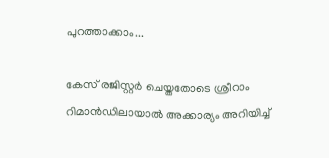പുറത്താക്കാം...

കേസ് രജിസ്റ്റർ ചെയ്തതോടെ ശ്രീറാം റിമാൻഡിലായാൽ അക്കാര്യം അറിയിച്ച്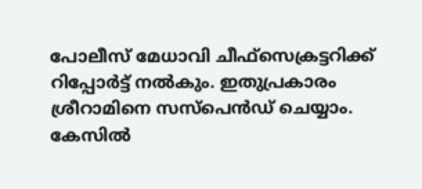പോലീസ് മേധാവി ചീഫ്സെക്രട്ടറിക്ക് റിപ്പോർട്ട് നൽകും. ഇതുപ്രകാരം ശ്രീറാമിനെ സസ്പെൻഡ് ചെയ്യാം. കേസിൽ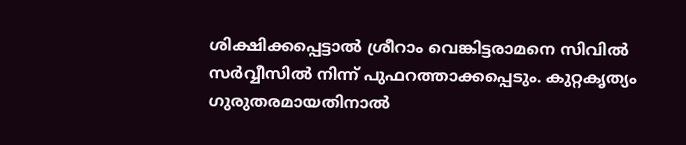ശിക്ഷിക്കപ്പെട്ടാൽ ശ്രീറാം വെങ്കിട്ടരാമനെ സിവിൽ സർവ്വീസിൽ നിന്ന് പുഫറത്താക്കപ്പെടും. കുറ്റകൃത്യം ഗുരുതരമായതിനാൽ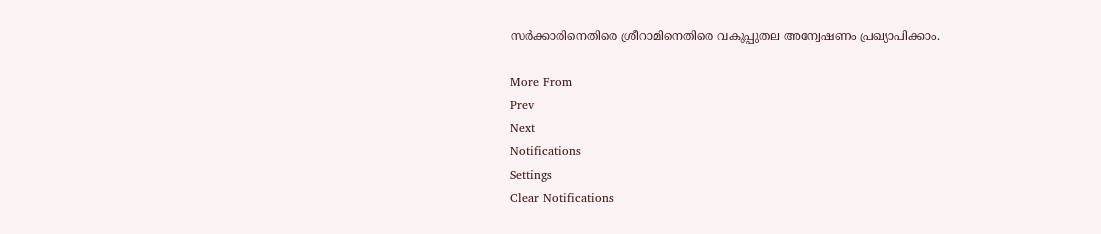സർക്കാരിനെതിരെ ശ്രീറാമിനെതിരെ വകുപ്പുതല അന്വേഷണം പ്രഖ്യാപിക്കാം.

More From
Prev
Next
Notifications
Settings
Clear Notifications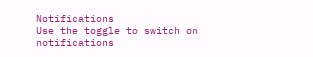Notifications
Use the toggle to switch on notifications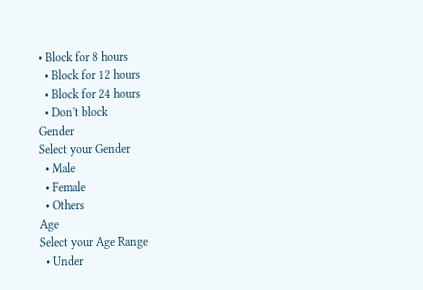• Block for 8 hours
  • Block for 12 hours
  • Block for 24 hours
  • Don't block
Gender
Select your Gender
  • Male
  • Female
  • Others
Age
Select your Age Range
  • Under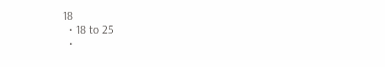18
  • 18 to 25
  •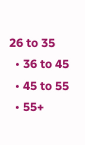26 to 35
  • 36 to 45
  • 45 to 55
  • 55+